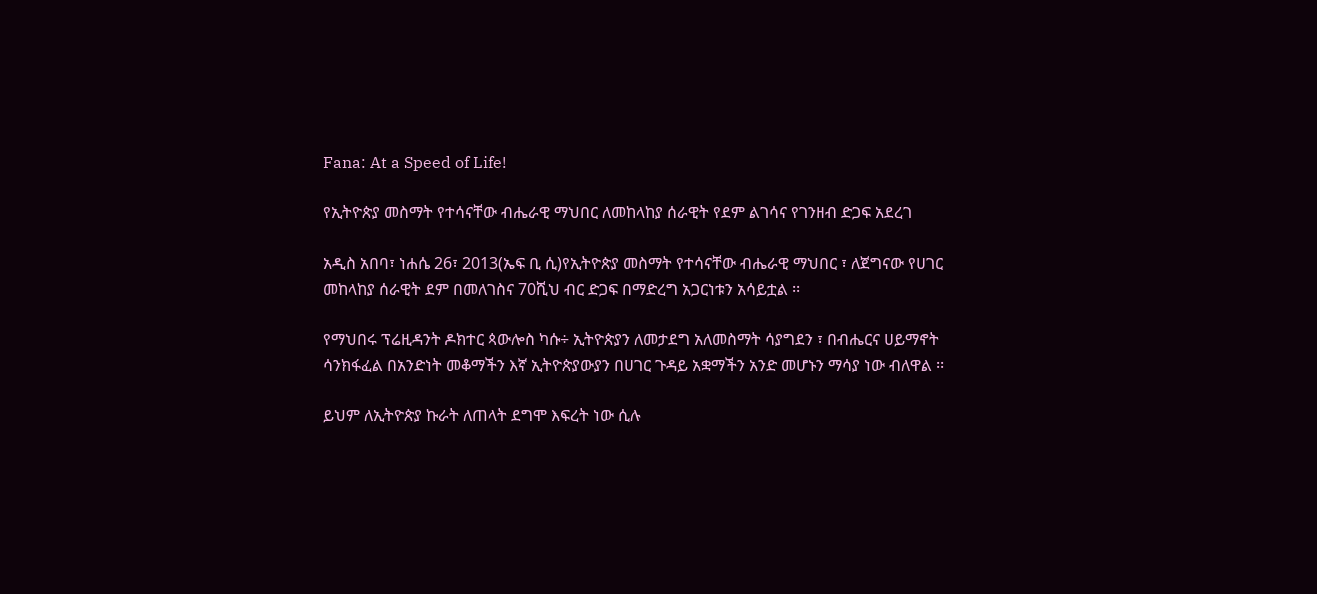Fana: At a Speed of Life!

የኢትዮጵያ መስማት የተሳናቸው ብሔራዊ ማህበር ለመከላከያ ሰራዊት የደም ልገሳና የገንዘብ ድጋፍ አደረገ

አዲስ አበባ፣ ነሐሴ 26፣ 2013(ኤፍ ቢ ሲ)የኢትዮጵያ መስማት የተሳናቸው ብሔራዊ ማህበር ፣ ለጀግናው የሀገር መከላከያ ሰራዊት ደም በመለገስና 70ሺህ ብር ድጋፍ በማድረግ አጋርነቱን አሳይቷል ፡፡

የማህበሩ ፕሬዚዳንት ዶክተር ጳውሎስ ካሱ÷ ኢትዮጵያን ለመታደግ አለመስማት ሳያግደን ፣ በብሔርና ሀይማኖት ሳንክፋፈል በአንድነት መቆማችን እኛ ኢትዮጵያውያን በሀገር ጉዳይ አቋማችን አንድ መሆኑን ማሳያ ነው ብለዋል ፡፡

ይህም ለኢትዮጵያ ኩራት ለጠላት ደግሞ እፍረት ነው ሲሉ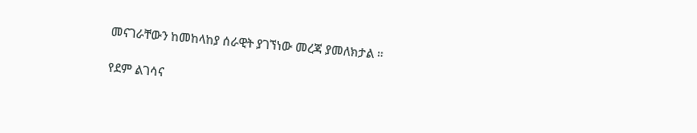መናገራቸውን ከመከላከያ ሰራዊት ያገኘነው መረጃ ያመለክታል ፡፡

የደም ልገሳና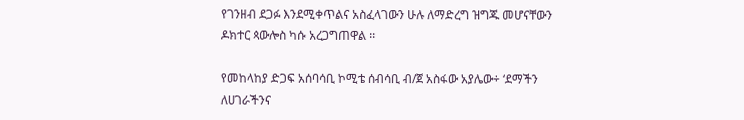የገንዘብ ደጋፉ እንደሚቀጥልና አስፈላገውን ሁሉ ለማድረግ ዝግጁ መሆናቸውን ዶክተር ጳውሎስ ካሱ አረጋግጠዋል ፡፡

የመከላከያ ድጋፍ አሰባሳቢ ኮሚቴ ሰብሳቢ ብ/ጀ አስፋው አያሌው÷ ‘ደማችን ለሀገራችንና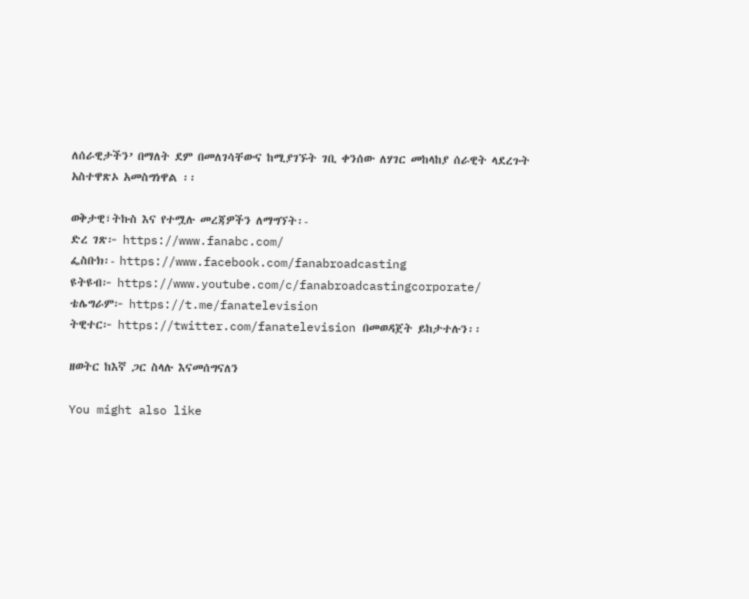ለሰራዊታችን’ በማለት ደም በመለገሳቸውና ከሚያገኙት ገቢ ቀንሰው ለሃገር መከላከያ ሰራዊት ላደረጉት አስተዋጽኦ አመስግነዋል ፡፡

ወቅታዊ፣ትኩስ እና የተሟሉ መረጃዎችን ለማግኘት፡-
ድረ ገጽ፦ https://www.fanabc.com/
ፌስቡክ፡- https://www.facebook.com/fanabroadcasting
ዩትዩብ፦ https://www.youtube.com/c/fanabroadcastingcorporate/
ቴሌግራም፦ https://t.me/fanatelevision
ትዊተር፦ https://twitter.com/fanatelevision በመወዳጀት ይከታተሉን፡፡

ዘወትር ከእኛ ጋር ስላሉ እናመሰግናለን

You might also like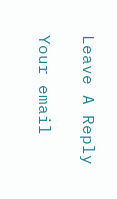Leave A Reply

Your email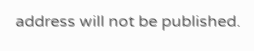address will not be published.